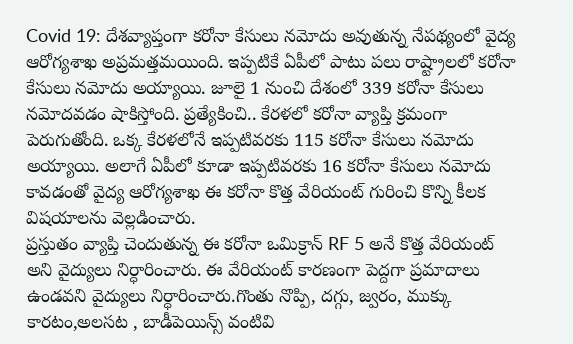Covid 19: దేశవ్యాప్తంగా కరోనా కేసులు నమోదు అవుతున్న నేపథ్యంలో వైద్య ఆరోగ్యశాఖ అప్రమత్తమయింది. ఇప్పటికే ఏపీలో పాటు పలు రాష్ట్రాలలో కరోనా కేసులు నమోదు అయ్యాయి. జూలై 1 నుంచి దేశంలో 339 కరోనా కేసులు నమోదవడం షాకిస్తోంది. ప్రత్యేకించి.. కేరళలో కరోనా వ్యాప్తి క్రమంగా పెరుగుతోంది. ఒక్క కేరళలోనే ఇప్పటివరకు 115 కరోనా కేసులు నమోదు అయ్యాయి. అలాగే ఏపీలో కూడా ఇప్పటివరకు 16 కరోనా కేసులు నమోదు కావడంతో వైద్య ఆరోగ్యశాఖ ఈ కరోనా కొత్త వేరియంట్ గురించి కొన్ని కీలక విషయాలను వెల్లడించారు.
ప్రస్తుతం వ్యాప్తి చెందుతున్న ఈ కరోనా ఒమిక్రాన్ RF 5 అనే కొత్త వేరియంట్ అని వైద్యులు నిర్ధారించారు. ఈ వేరియంట్ కారణంగా పెద్దగా ప్రమాదాలు ఉండవని వైద్యులు నిర్ధారించారు.గొంతు నొప్పి, దగ్గు, జ్వరం, ముక్కు కారటం,అలసట , బాడీపెయిన్స్ వంటివి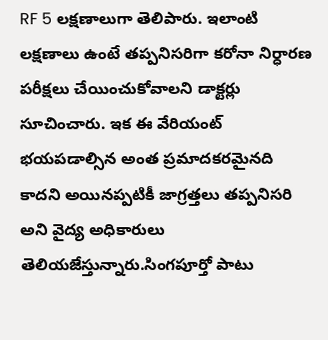RF 5 లక్షణాలుగా తెలిపారు. ఇలాంటి లక్షణాలు ఉంటే తప్పనిసరిగా కరోనా నిర్ధారణ పరీక్షలు చేయించుకోవాలని డాక్టర్లు సూచించారు. ఇక ఈ వేరియంట్ భయపడాల్సిన అంత ప్రమాదకరమైనది కాదని అయినప్పటికీ జాగ్రత్తలు తప్పనిసరి అని వైద్య అధికారులు తెలియజేస్తున్నారు.సింగపూర్తో పాటు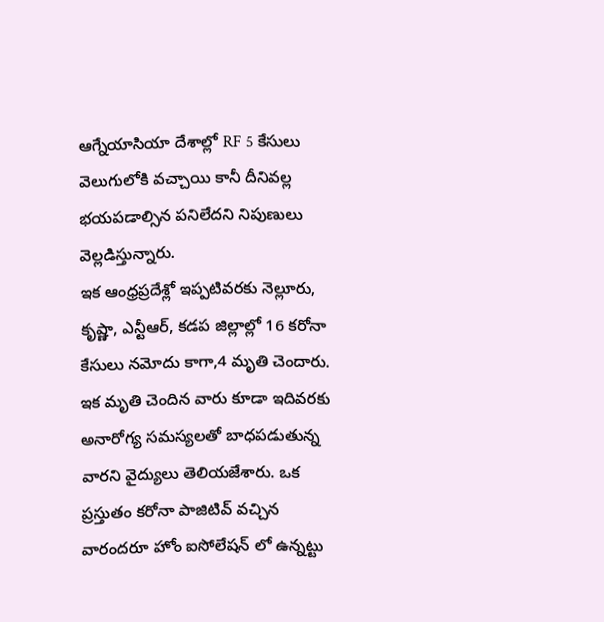ఆగ్నేయాసియా దేశాల్లో RF 5 కేసులు వెలుగులోకి వచ్చాయి కానీ దీనివల్ల భయపడాల్సిన పనిలేదని నిపుణులు వెల్లడిస్తున్నారు.
ఇక ఆంధ్రప్రదేశ్లో ఇప్పటివరకు నెల్లూరు, కృష్ణా, ఎన్టీఆర్, కడప జిల్లాల్లో 16 కరోనా కేసులు నమోదు కాగా,4 మృతి చెందారు. ఇక మృతి చెందిన వారు కూడా ఇదివరకు అనారోగ్య సమస్యలతో బాధపడుతున్న వారని వైద్యులు తెలియజేశారు. ఒక ప్రస్తుతం కరోనా పాజిటివ్ వచ్చిన వారందరూ హోం ఐసోలేషన్ లో ఉన్నట్టు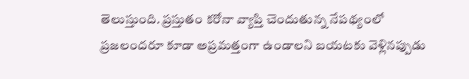తెలుస్తుంది. ప్రస్తుతం కరోనా వ్యాప్తి చెందుతున్న నేపథ్యంలో ప్రజలందరూ కూడా అప్రమత్తంగా ఉండాలని బయటకు వెళ్లినప్పుడు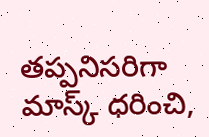తప్పనిసరిగా మాస్క్ ధరించి,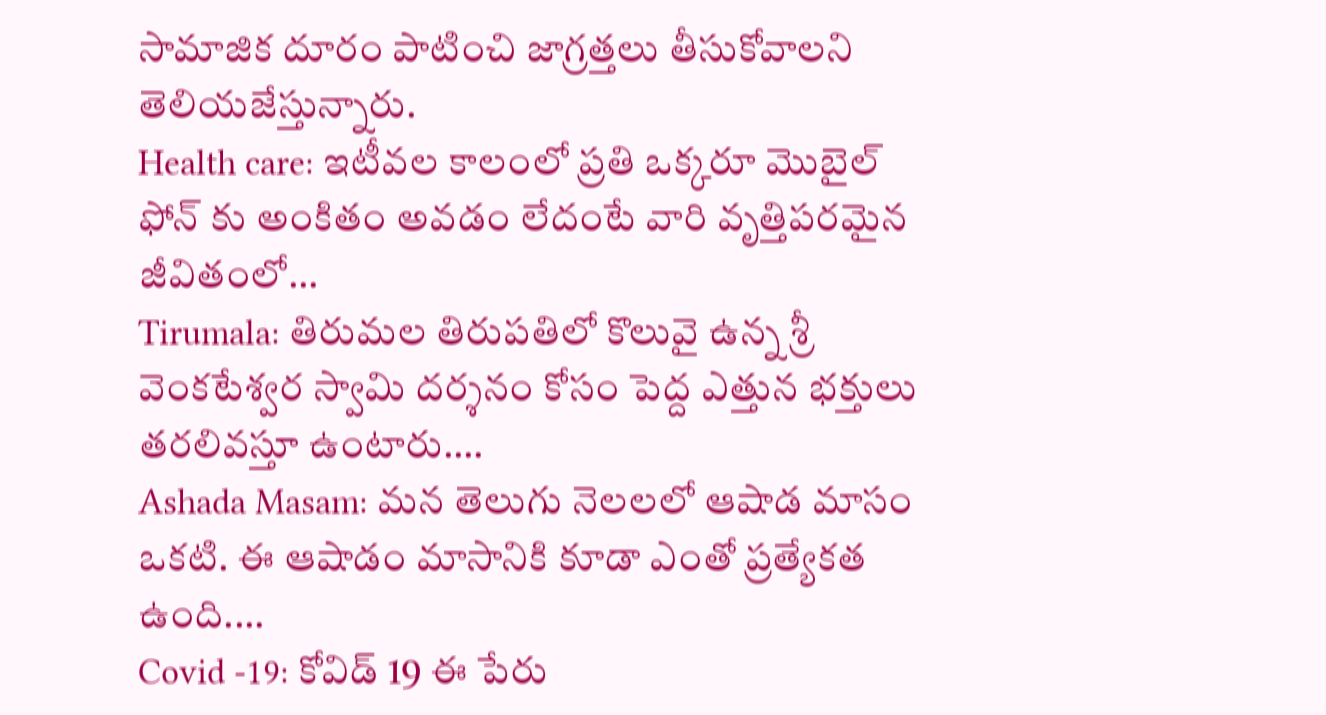సామాజిక దూరం పాటించి జాగ్రత్తలు తీసుకోవాలని తెలియజేస్తున్నారు.
Health care: ఇటీవల కాలంలో ప్రతి ఒక్కరూ మొబైల్ ఫోన్ కు అంకితం అవడం లేదంటే వారి వృత్తిపరమైన జీవితంలో…
Tirumala: తిరుమల తిరుపతిలో కొలువై ఉన్న శ్రీ వెంకటేశ్వర స్వామి దర్శనం కోసం పెద్ద ఎత్తున భక్తులు తరలివస్తూ ఉంటారు.…
Ashada Masam: మన తెలుగు నెలలలో ఆషాడ మాసం ఒకటి. ఈ ఆషాడం మాసానికి కూడా ఎంతో ప్రత్యేకత ఉంది.…
Covid -19: కోవిడ్ 19 ఈ పేరు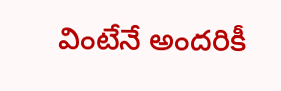వింటేనే అందరికీ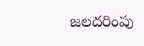జలదరింపు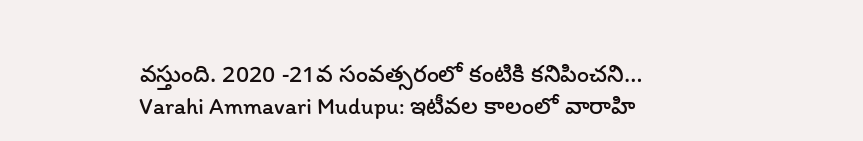వస్తుంది. 2020 -21వ సంవత్సరంలో కంటికి కనిపించని…
Varahi Ammavari Mudupu: ఇటీవల కాలంలో వారాహి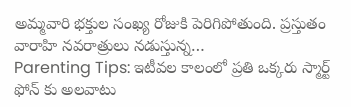అమ్మవారి భక్తుల సంఖ్య రోజుకి పెరిగిపోతుంది. ప్రస్తుతం వారాహి నవరాత్రులు నడుస్తున్న…
Parenting Tips: ఇటీవల కాలంలో ప్రతి ఒక్కరు స్మార్ట్ ఫోన్ కు అలవాటు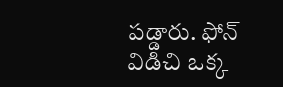పడ్డారు. ఫోన్ విడిచి ఒక్క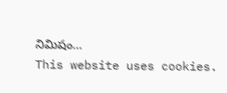నిమిషం…
This website uses cookies.